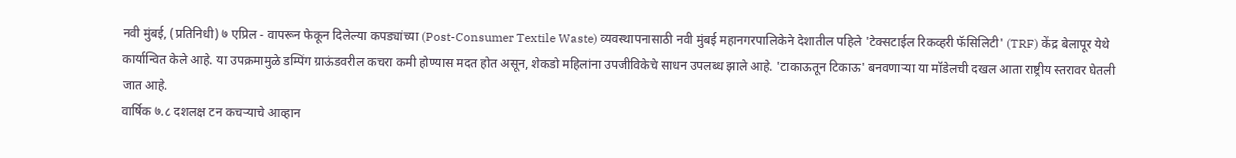नवी मुंबई, (प्रतिनिधी) ७ एप्रिल - वापरून फेकून दिलेल्या कपड्यांच्या (Post-Consumer Textile Waste) व्यवस्थापनासाठी नवी मुंबई महानगरपालिकेने देशातील पहिले 'टेक्सटाईल रिकव्हरी फॅसिलिटी' (TRF) केंद्र बेलापूर येथे कार्यान्वित केले आहे. या उपक्रमामुळे डम्पिंग ग्राऊंडवरील कचरा कमी होण्यास मदत होत असून, शेकडो महिलांना उपजीविकेचे साधन उपलब्ध झाले आहे. 'टाकाऊतून टिकाऊ' बनवणाऱ्या या मॉडेलची दखल आता राष्ट्रीय स्तरावर घेतली जात आहे.
वार्षिक ७.८ दशलक्ष टन कचऱ्याचे आव्हान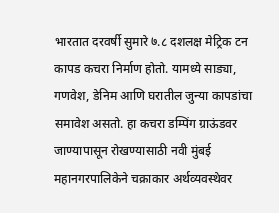भारतात दरवर्षी सुमारे ७.८ दशलक्ष मेट्रिक टन कापड कचरा निर्माण होतो. यामध्ये साड्या, गणवेश, डेनिम आणि घरातील जुन्या कापडांचा समावेश असतो. हा कचरा डम्पिंग ग्राऊंडवर जाण्यापासून रोखण्यासाठी नवी मुंबई महानगरपालिकेने चक्राकार अर्थव्यवस्थेवर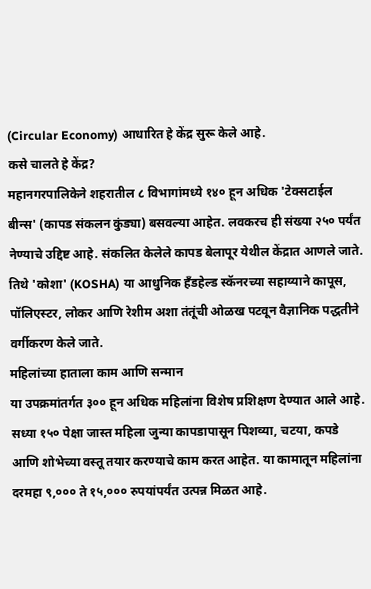(Circular Economy) आधारित हे केंद्र सुरू केले आहे.
कसे चालते हे केंद्र?
महानगरपालिकेने शहरातील ८ विभागांमध्ये १४० हून अधिक 'टेक्सटाईल बीन्स' (कापड संकलन कुंड्या) बसवल्या आहेत. लवकरच ही संख्या २५० पर्यंत नेण्याचे उद्दिष्ट आहे. संकलित केलेले कापड बेलापूर येथील केंद्रात आणले जाते. तिथे 'कोशा' (KOSHA) या आधुनिक हँडहेल्ड स्कॅनरच्या सहाय्याने कापूस, पॉलिएस्टर, लोकर आणि रेशीम अशा तंतूंची ओळख पटवून वैज्ञानिक पद्धतीने वर्गीकरण केले जाते.
महिलांच्या हाताला काम आणि सन्मान
या उपक्रमांतर्गत ३०० हून अधिक महिलांना विशेष प्रशिक्षण देण्यात आले आहे. सध्या १५० पेक्षा जास्त महिला जुन्या कापडापासून पिशव्या, चटया, कपडे आणि शोभेच्या वस्तू तयार करण्याचे काम करत आहेत. या कामातून महिलांना दरमहा ९,००० ते १५,००० रुपयांपर्यंत उत्पन्न मिळत आहे.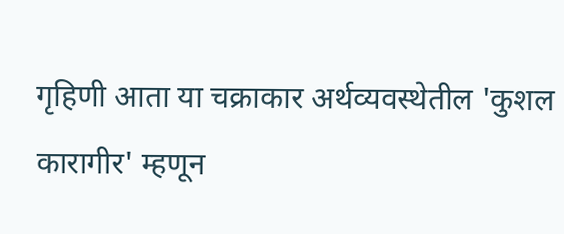गृहिणी आता या चक्राकार अर्थव्यवस्थेतील 'कुशल कारागीर' म्हणून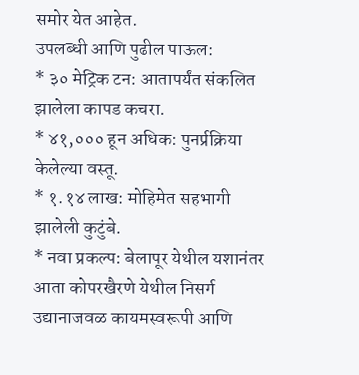समोर येत आहेत.
उपलब्धी आणि पुढील पाऊल:
* ३० मेट्रिक टन: आतापर्यंत संकलित झालेला कापड कचरा.
* ४१,००० हून अधिक: पुनर्प्रक्रिया केलेल्या वस्तू.
* १.१४ लाख: मोहिमेत सहभागी झालेली कुटुंबे.
* नवा प्रकल्प: बेलापूर येथील यशानंतर आता कोपरखैरणे येथील निसर्ग उद्यानाजवळ कायमस्वरूपी आणि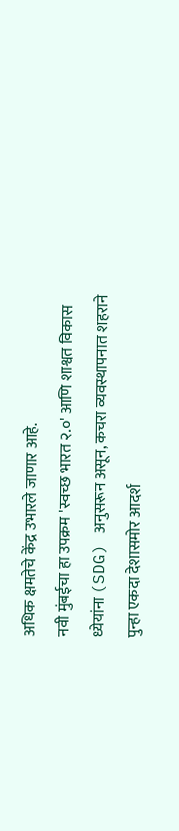अधिक क्षमतेचे केंद्र उभारले जाणार आहे.
नवी मुंबईचा हा उपक्रम 'स्वच्छ भारत २.०' आणि शाश्वत विकास ध्येयांना (SDG) अनुसरून असून, कचरा व्यवस्थापनात शहराने पुन्हा एकदा देशासमोर आदर्श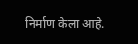निर्माण केला आहे.